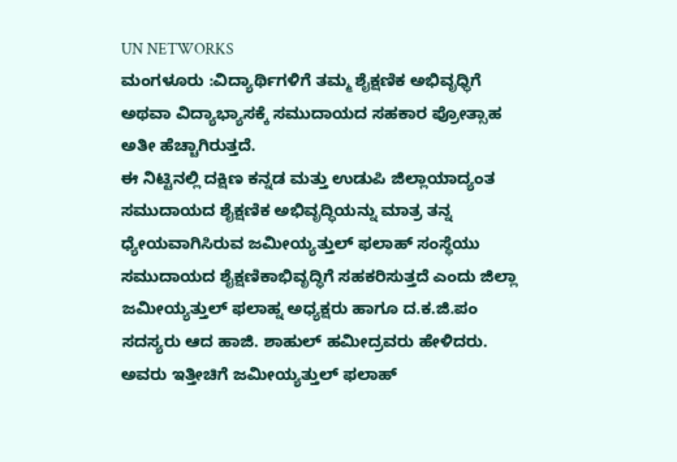UN NETWORKS
ಮಂಗಳೂರು :ವಿದ್ಯಾರ್ಥಿಗಳಿಗೆ ತಮ್ಮ ಶೈಕ್ಷಣಿಕ ಅಭಿವೃಧ್ಧಿಗೆ ಅಥವಾ ವಿದ್ಯಾಭ್ಯಾಸಕ್ಕೆ ಸಮುದಾಯದ ಸಹಕಾರ ಪ್ರೋತ್ಸಾಹ ಅತೀ ಹೆಚ್ಚಾಗಿರುತ್ತದೆ.
ಈ ನಿಟ್ಟಿನಲ್ಲಿ ದಕ್ಷಿಣ ಕನ್ನಡ ಮತ್ತು ಉಡುಪಿ ಜಿಲ್ಲಾಯಾದ್ಯಂತ ಸಮುದಾಯದ ಶೈಕ್ಷಣಿಕ ಅಭಿವೃದ್ಧಿಯನ್ನು ಮಾತ್ರ ತನ್ನ ಧ್ಯೇಯವಾಗಿಸಿರುವ ಜಮೀಯ್ಯತ್ತುಲ್ ಫಲಾಹ್ ಸಂಸ್ಥೆಯು ಸಮುದಾಯದ ಶೈಕ್ಷಣಿಕಾಭಿವೃದ್ಧಿಗೆ ಸಹಕರಿಸುತ್ತದೆ ಎಂದು ಜಿಲ್ಲಾ ಜಮೀಯ್ಯತ್ತುಲ್ ಫಲಾಹ್ನ ಅಧ್ಯಕ್ಷರು ಹಾಗೂ ದ.ಕ.ಜಿ.ಪಂ ಸದಸ್ಯರು ಆದ ಹಾಜಿ. ಶಾಹುಲ್ ಹಮೀದ್ರವರು ಹೇಳಿದರು. ಅವರು ಇತ್ತೀಚಿಗೆ ಜಮೀಯ್ಯತ್ತುಲ್ ಫಲಾಹ್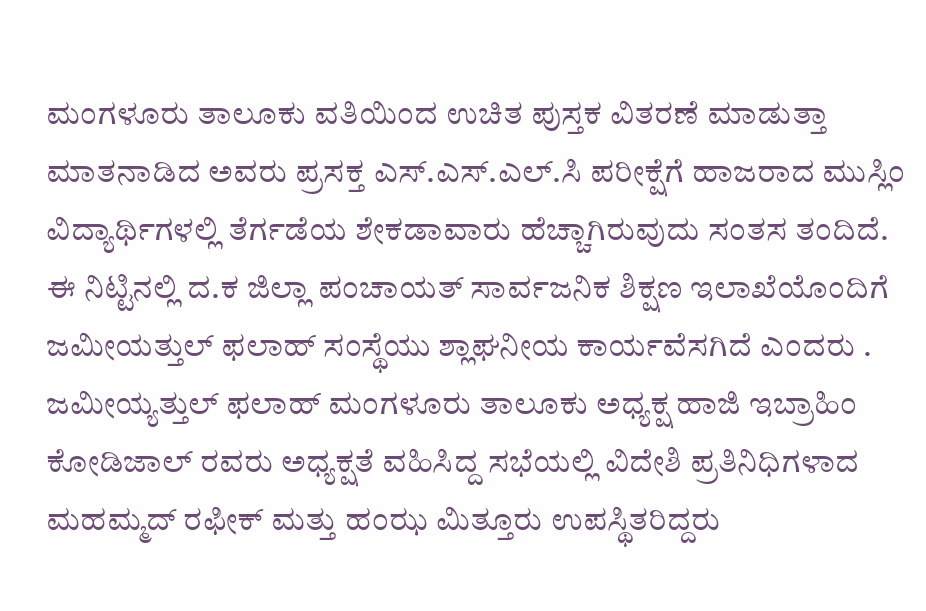ಮಂಗಳೂರು ತಾಲೂಕು ವತಿಯಿಂದ ಉಚಿತ ಪುಸ್ತಕ ವಿತರಣೆ ಮಾಡುತ್ತಾ ಮಾತನಾಡಿದ ಅವರು ಪ್ರಸಕ್ತ ಎಸ್.ಎಸ್.ಎಲ್.ಸಿ ಪರೀಕ್ಷೆಗೆ ಹಾಜರಾದ ಮುಸ್ಲಿಂ ವಿದ್ಯಾರ್ಥಿಗಳಲ್ಲಿ ತೆರ್ಗಡೆಯ ಶೇಕಡಾವಾರು ಹೆಚ್ಚಾಗಿರುವುದು ಸಂತಸ ತಂದಿದೆ.
ಈ ನಿಟ್ಟಿನಲ್ಲಿ ದ.ಕ ಜಿಲ್ಲಾ ಪಂಚಾಯತ್ ಸಾರ್ವಜನಿಕ ಶಿಕ್ಷಣ ಇಲಾಖೆಯೊಂದಿಗೆ ಜಮೀಯತ್ತುಲ್ ಫಲಾಹ್ ಸಂಸ್ಥೆಯು ಶ್ಲಾಘನೀಯ ಕಾರ್ಯವೆಸಗಿದೆ ಎಂದರು .
ಜಮೀಯ್ಯತ್ತುಲ್ ಫಲಾಹ್ ಮಂಗಳೂರು ತಾಲೂಕು ಅಧ್ಯಕ್ಷ ಹಾಜಿ ಇಬ್ರಾಹಿಂ ಕೋಡಿಜಾಲ್ ರವರು ಅಧ್ಯಕ್ಷತೆ ವಹಿಸಿದ್ದ ಸಭೆಯಲ್ಲಿ ವಿದೇಶಿ ಪ್ರತಿನಿಧಿಗಳಾದ ಮಹಮ್ಮದ್ ರಫೀಕ್ ಮತ್ತು ಹಂಝ ಮಿತ್ತೂರು ಉಪಸ್ಥಿತರಿದ್ದರು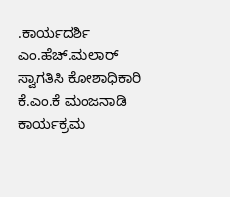.ಕಾರ್ಯದರ್ಶಿ ಎಂ.ಹೆಚ್.ಮಲಾರ್ ಸ್ವಾಗತಿಸಿ ಕೋಶಾಧಿಕಾರಿ ಕೆ.ಎಂ.ಕೆ ಮಂಜನಾಡಿ ಕಾರ್ಯಕ್ರಮ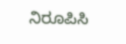ನಿರೂಪಿಸಿ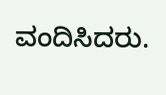ವಂದಿಸಿದರು.